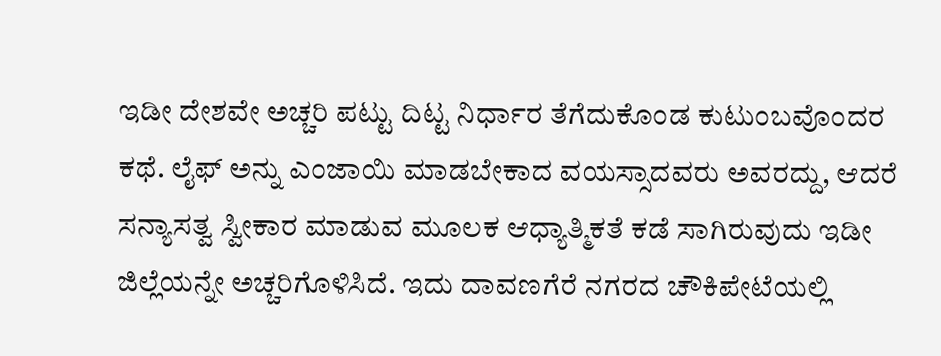ಇಡೀ ದೇಶವೇ ಅಚ್ಚರಿ ಪಟ್ಟು ದಿಟ್ಟ ನಿರ್ಧಾರ ತೆಗೆದುಕೊಂಡ ಕುಟುಂಬವೊಂದರ ಕಥೆ. ಲೈಫ್ ಅನ್ನು ಎಂಜಾಯಿ ಮಾಡಬೇಕಾದ ವಯಸ್ಸಾದವರು ಅವರದ್ದು, ಆದರೆ ಸನ್ಯಾಸತ್ವ ಸ್ವೀಕಾರ ಮಾಡುವ ಮೂಲಕ ಆಧ್ಯಾತ್ಮಿಕತೆ ಕಡೆ ಸಾಗಿರುವುದು ಇಡೀ ಜಿಲ್ಲೆಯನ್ನೇ ಅಚ್ಚರಿಗೊಳಿಸಿದೆ. ಇದು ದಾವಣಗೆರೆ ನಗರದ ಚೌಕಿಪೇಟೆಯಲ್ಲಿ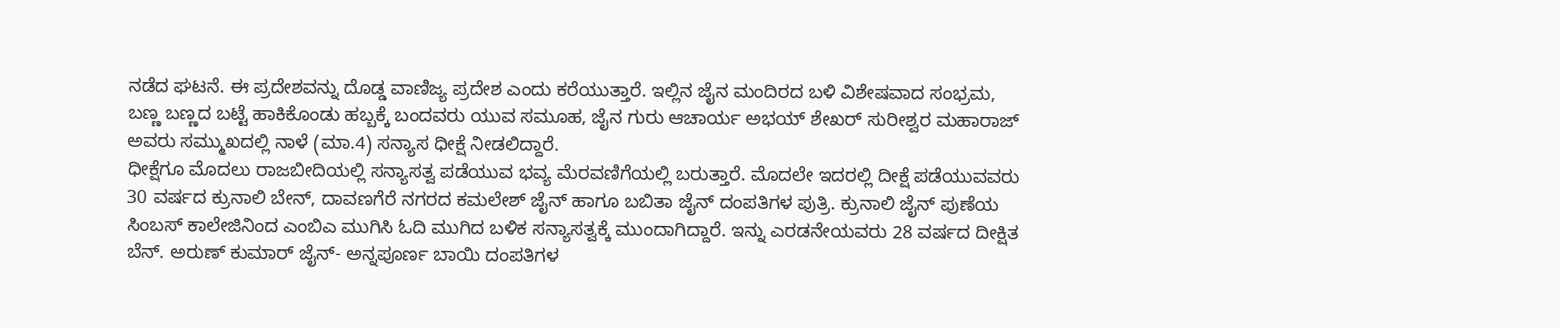ನಡೆದ ಘಟನೆ. ಈ ಪ್ರದೇಶವನ್ನು ದೊಡ್ಡ ವಾಣಿಜ್ಯ ಪ್ರದೇಶ ಎಂದು ಕರೆಯುತ್ತಾರೆ. ಇಲ್ಲಿನ ಜೈನ ಮಂದಿರದ ಬಳಿ ವಿಶೇಷವಾದ ಸಂಭ್ರಮ, ಬಣ್ಣ ಬಣ್ಣದ ಬಟ್ಟೆ ಹಾಕಿಕೊಂಡು ಹಬ್ಬಕ್ಕೆ ಬಂದವರು ಯುವ ಸಮೂಹ, ಜೈನ ಗುರು ಆಚಾರ್ಯ ಅಭಯ್ ಶೇಖರ್ ಸುರೀಶ್ವರ ಮಹಾರಾಜ್ ಅವರು ಸಮ್ಮುಖದಲ್ಲಿ ನಾಳೆ (ಮಾ.4) ಸನ್ಯಾಸ ಧೀಕ್ಷೆ ನೀಡಲಿದ್ದಾರೆ.
ಧೀಕ್ಷೆಗೂ ಮೊದಲು ರಾಜಬೀದಿಯಲ್ಲಿ ಸನ್ಯಾಸತ್ವ ಪಡೆಯುವ ಭವ್ಯ ಮೆರವಣಿಗೆಯಲ್ಲಿ ಬರುತ್ತಾರೆ. ಮೊದಲೇ ಇದರಲ್ಲಿ ದೀಕ್ಷೆ ಪಡೆಯುವವರು 30 ವರ್ಷದ ಕ್ರುನಾಲಿ ಬೇನ್, ದಾವಣಗೆರೆ ನಗರದ ಕಮಲೇಶ್ ಜೈನ್ ಹಾಗೂ ಬಬಿತಾ ಜೈನ್ ದಂಪತಿಗಳ ಪುತ್ರಿ. ಕ್ರುನಾಲಿ ಜೈನ್ ಪುಣೆಯ ಸಿಂಬಸ್ ಕಾಲೇಜಿನಿಂದ ಎಂಬಿಎ ಮುಗಿಸಿ ಓದಿ ಮುಗಿದ ಬಳಿಕ ಸನ್ಯಾಸತ್ವಕ್ಕೆ ಮುಂದಾಗಿದ್ದಾರೆ. ಇನ್ನು ಎರಡನೇಯವರು 28 ವರ್ಷದ ದೀಕ್ಷಿತ ಬೆನ್. ಅರುಣ್ ಕುಮಾರ್ ಜೈನ್- ಅನ್ನಪೂರ್ಣ ಬಾಯಿ ದಂಪತಿಗಳ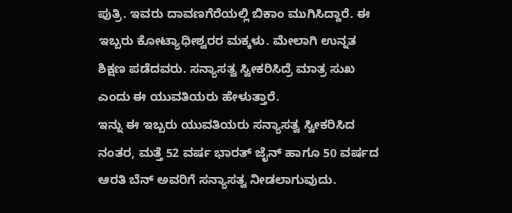ಪುತ್ರಿ. ಇವರು ದಾವಣಗೆರೆಯಲ್ಲಿ ಬಿಕಾಂ ಮುಗಿಸಿದ್ದಾರೆ. ಈ ಇಬ್ಬರು ಕೋಟ್ಯಾಧೀಶ್ವರರ ಮಕ್ಕಳು. ಮೇಲಾಗಿ ಉನ್ನತ ಶಿಕ್ಷಣ ಪಡೆದವರು. ಸನ್ಯಾಸತ್ವ ಸ್ವೀಕರಿಸಿದ್ರೆ ಮಾತ್ರ ಸುಖ ಎಂದು ಈ ಯುವತಿಯರು ಹೇಳುತ್ತಾರೆ.
ಇನ್ನು ಈ ಇಬ್ಬರು ಯುವತಿಯರು ಸನ್ಯಾಸತ್ವ ಸ್ವೀಕರಿಸಿದ ನಂತರ, ಮತ್ತೆ 52 ವರ್ಷ ಭಾರತ್ ಜೈನ್ ಹಾಗೂ 50 ವರ್ಷದ ಆರತಿ ಬೆನ್ ಅವರಿಗೆ ಸನ್ಯಾಸತ್ವ ನೀಡಲಾಗುವುದು.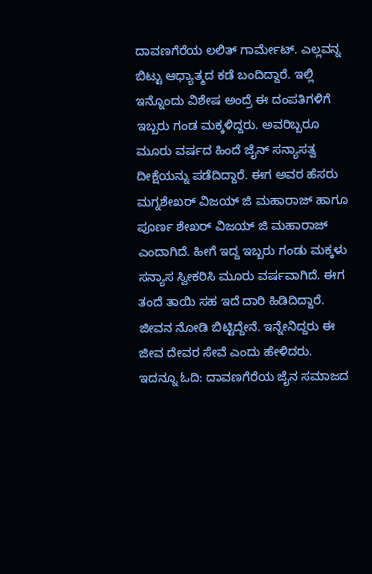ದಾವಣಗೆರೆಯ ಲಲಿತ್ ಗಾರ್ಮೇಟ್. ಎಲ್ಲವನ್ನ ಬಿಟ್ಟು ಆಧ್ಯಾತ್ಮದ ಕಡೆ ಬಂದಿದ್ದಾರೆ. ಇಲ್ಲಿ ಇನ್ನೊಂದು ವಿಶೇಷ ಅಂದ್ರೆ ಈ ದಂಪತಿಗಳಿಗೆ ಇಬ್ಬರು ಗಂಡ ಮಕ್ಕಳಿದ್ದರು. ಅವರಿಬ್ಬರೂ ಮೂರು ವರ್ಷದ ಹಿಂದೆ ಜೈನ್ ಸನ್ಯಾಸತ್ವ ದೀಕ್ಷೆಯನ್ನು ಪಡೆದಿದ್ದಾರೆ. ಈಗ ಅವರ ಹೆಸರು ಮಗ್ನಶೇಖರ್ ವಿಜಯ್ ಜಿ ಮಹಾರಾಜ್ ಹಾಗೂ ಪೂರ್ಣ ಶೇಖರ್ ವಿಜಯ್ ಜಿ ಮಹಾರಾಜ್ ಎಂದಾಗಿದೆ. ಹೀಗೆ ಇದ್ದ ಇಬ್ಬರು ಗಂಡು ಮಕ್ಕಳು ಸನ್ಯಾಸ ಸ್ವೀಕರಿಸಿ ಮೂರು ವರ್ಷವಾಗಿದೆ. ಈಗ ತಂದೆ ತಾಯಿ ಸಹ ಇದೆ ದಾರಿ ಹಿಡಿದಿದ್ದಾರೆ. ಜೀವನ ನೋಡಿ ಬಿಟ್ಟಿದ್ದೇನೆ. ಇನ್ನೇನಿದ್ದರು ಈ ಜೀವ ದೇವರ ಸೇವೆ ಎಂದು ಹೇಳಿದರು.
ಇದನ್ನೂ ಓದಿ: ದಾವಣಗೆರೆಯ ಜೈನ ಸಮಾಜದ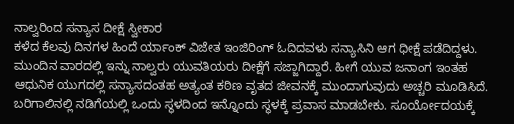ನಾಲ್ವರಿಂದ ಸನ್ಯಾಸ ದೀಕ್ಷೆ ಸ್ವೀಕಾರ
ಕಳೆದ ಕೆಲವು ದಿನಗಳ ಹಿಂದೆ ರ್ಯಾಂಕ್ ವಿಜೇತ ಇಂಜಿರಿಂಗ್ ಓದಿದವಳು ಸನ್ಯಾಸಿನಿ ಆಗ ಧೀಕ್ಷೆ ಪಡೆದಿದ್ದಳು. ಮುಂದಿನ ವಾರದಲ್ಲಿ ಇನ್ನು ನಾಲ್ವರು ಯುವತಿಯರು ದೀಕ್ಷೆಗೆ ಸಜ್ಜಾಗಿದ್ದಾರೆ. ಹೀಗೆ ಯುವ ಜನಾಂಗ ಇಂತಹ ಆಧುನಿಕ ಯುಗದಲ್ಲಿ ಸನ್ಯಾಸದಂತಹ ಅತ್ಯಂತ ಕಠಿಣ ವೃತದ ಜೀವನಕ್ಕೆ ಮುಂದಾಗುವುದು ಅಚ್ಚರಿ ಮೂಡಿಸಿದೆ. ಬರಿಗಾಲಿನಲ್ಲಿ ನಡಿಗೆಯಲ್ಲಿ ಒಂದು ಸ್ಥಳದಿಂದ ಇನ್ನೊಂದು ಸ್ಥಳಕ್ಕೆ ಪ್ರವಾಸ ಮಾಡಬೇಕು. ಸೂರ್ಯೋದಯಕ್ಕೆ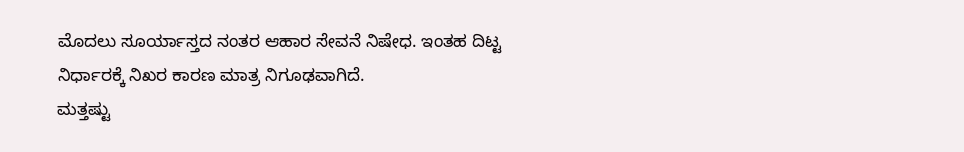ಮೊದಲು ಸೂರ್ಯಾಸ್ತದ ನಂತರ ಆಹಾರ ಸೇವನೆ ನಿಷೇಧ. ಇಂತಹ ದಿಟ್ಟ ನಿರ್ಧಾರಕ್ಕೆ ನಿಖರ ಕಾರಣ ಮಾತ್ರ ನಿಗೂಢವಾಗಿದೆ.
ಮತ್ತಷ್ಟು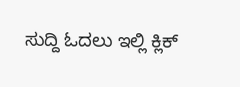ಸುದ್ದಿ ಓದಲು ಇಲ್ಲಿ ಕ್ಲಿಕ್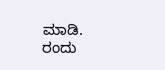ಮಾಡಿ.
ರಂದು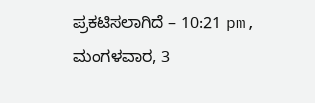ಪ್ರಕಟಿಸಲಾಗಿದೆ – 10:21 pm, ಮಂಗಳವಾರ, 3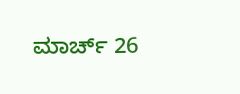ಮಾರ್ಚ್ 26